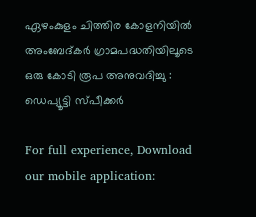ഏഴംകുളം ചിത്തിര കോളനിയില്‍ അംബേദ്കര്‍ ഗ്രാമപദ്ധതിയിലൂടെ ഒരു കോടി രൂപ അനുവദിച്ചു : ഡെപ്യൂട്ടി സ്പീക്കര്‍

For full experience, Download our mobile application: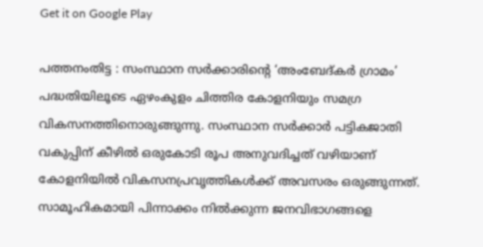Get it on Google Play

പത്തനംതിട്ട : സംസ്ഥാന സര്‍ക്കാരിന്റെ ‘അംബേദ്കര്‍ ഗ്രാമം’ പദ്ധതിയിലൂടെ ഏഴംകുളം ചിത്തിര കോളനിയും സമഗ്ര വികസനത്തിനൊരുങ്ങുന്നു. സംസ്ഥാന സര്‍ക്കാര്‍ പട്ടികജാതി വകുപ്പിന് കീഴില്‍ ഒരുകോടി രൂപ അനുവദിച്ചത് വഴിയാണ് കോളനിയില്‍ വികസനപ്രവൃത്തികള്‍ക്ക് അവസരം ഒരുങ്ങുന്നത്. സാമൂഹികമായി പിന്നാക്കം നില്‍ക്കുന്ന ജനവിഭാഗങ്ങളെ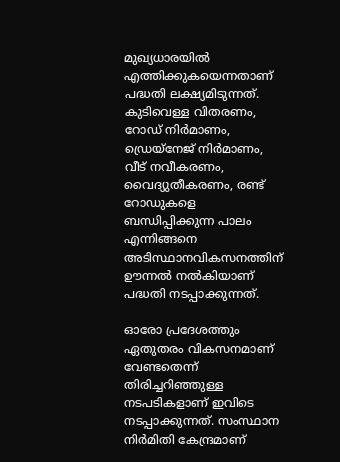മുഖ്യധാരയില്‍ എത്തിക്കുകയെന്നതാണ് പദ്ധതി ലക്ഷ്യമിടുന്നത്. കുടിവെള്ള വിതരണം, റോഡ് നിര്‍മാണം, ഡ്രെയ്നേജ് നിര്‍മാണം, വീട് നവീകരണം, വൈദ്യുതീകരണം, രണ്ട് റോഡുകളെ ബന്ധിപ്പിക്കുന്ന പാലം എന്നിങ്ങനെ അടിസ്ഥാനവികസനത്തിന് ഊന്നല്‍ നല്‍കിയാണ് പദ്ധതി നടപ്പാക്കുന്നത്.

ഓരോ പ്രദേശത്തും ഏതുതരം വികസനമാണ് വേണ്ടതെന്ന് തിരിച്ചറിഞ്ഞുള്ള നടപടികളാണ് ഇവിടെ നടപ്പാക്കുന്നത്. സംസ്ഥാന നിര്‍മിതി കേന്ദ്രമാണ്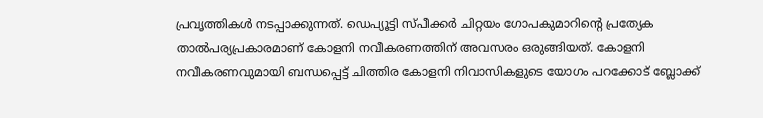പ്രവൃത്തികള്‍ നടപ്പാക്കുന്നത്. ഡെപ്യൂട്ടി സ്പീക്കര്‍ ചിറ്റയം ഗോപകുമാറിന്റെ പ്രത്യേക താല്‍പര്യപ്രകാരമാണ് കോളനി നവീകരണത്തിന് അവസരം ഒരുങ്ങിയത്. കോളനി നവീകരണവുമായി ബന്ധപ്പെട്ട് ചിത്തിര കോളനി നിവാസികളുടെ യോഗം പറക്കോട് ബ്ലോക്ക്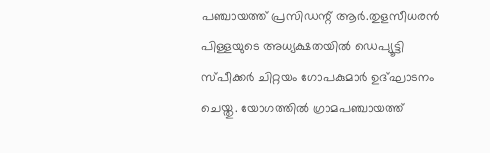പഞ്ചായത്ത് പ്രസിഡന്റ് ആര്‍.തുളസീധരന്‍ പിള്ളയുടെ അധ്യക്ഷതയില്‍ ഡെപ്യൂട്ടി സ്പീക്കര്‍ ചിറ്റയം ഗോപകുമാര്‍ ഉദ്ഘാടനം ചെയ്തു. യോഗത്തില്‍ ഗ്രാമപഞ്ചായത്ത്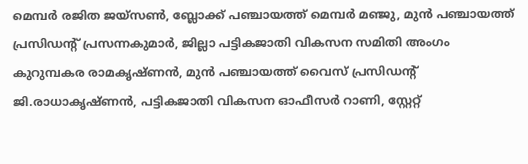മെമ്പര്‍ രജിത ജയ്‌സണ്‍, ബ്ലോക്ക് പഞ്ചായത്ത് മെമ്പര്‍ മഞ്ജു, മുന്‍ പഞ്ചായത്ത് പ്രസിഡന്റ് പ്രസന്നകുമാര്‍, ജില്ലാ പട്ടികജാതി വികസന സമിതി അംഗം കുറുമ്പകര രാമകൃഷ്ണന്‍, മുന്‍ പഞ്ചായത്ത് വൈസ് പ്രസിഡന്റ് ജി.രാധാകൃഷ്ണന്‍, പട്ടികജാതി വികസന ഓഫീസര്‍ റാണി, സ്റ്റേറ്റ്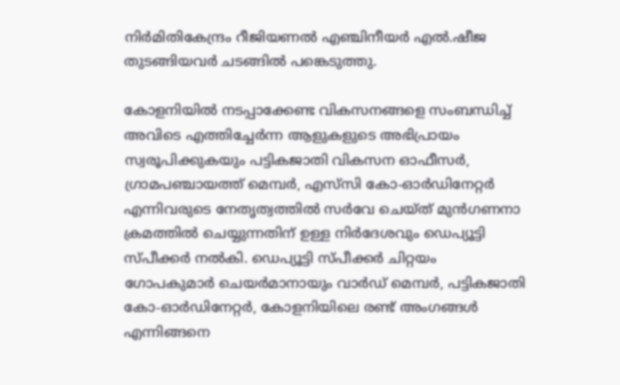നിര്‍മിതികേന്ദ്രം റീജിയണല്‍ എഞ്ചിനീയര്‍ എല്‍.ഷീജ തുടങ്ങിയവര്‍ ചടങ്ങില്‍ പങ്കെടുത്തു.

കോളനിയില്‍ നടപ്പാക്കേണ്ട വികസനങ്ങളെ സംബന്ധിച്ച് അവിടെ എത്തിച്ചേര്‍ന്ന ആളുകളുടെ അഭിപ്രായം സ്വരൂപിക്കുകയും പട്ടികജാതി വികസന ഓഫീസര്‍, ഗ്രാമപഞ്ചായത്ത് മെമ്പര്‍, എസ്‌സി കോ-ഓര്‍ഡിനേറ്റര്‍ എന്നിവരുടെ നേതൃത്വത്തില്‍ സര്‍വേ ചെയ്ത് മുന്‍ഗണനാ ക്രമത്തില്‍ ചെയ്യുന്നതിന് ഉള്ള നിര്‍ദേശവും ഡെപ്യൂട്ടി സ്പീക്കര്‍ നല്‍കി. ഡെപ്യൂട്ടി സ്പീക്കര്‍ ചിറ്റയം ഗോപകുമാര്‍ ചെയര്‍മാനായും വാര്‍ഡ് മെമ്പര്‍, പട്ടികജാതി കോ-ഓര്‍ഡിനേറ്റര്‍, കോളനിയിലെ രണ്ട് അംഗങ്ങള്‍ എന്നിങ്ങനെ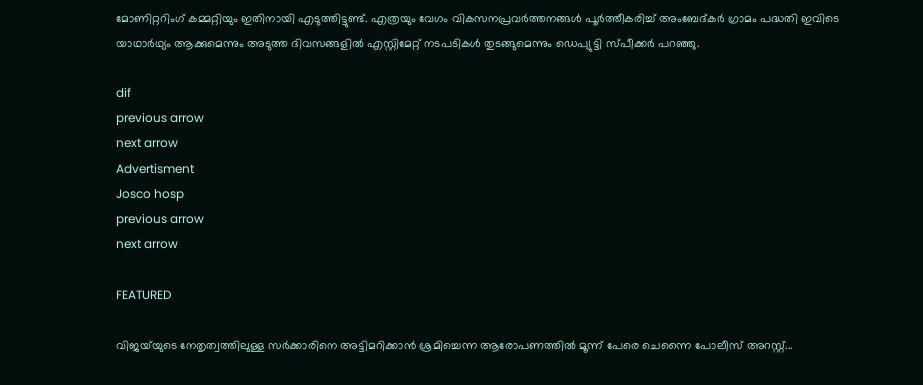മോണിറ്ററിംഗ് കമ്മറ്റിയും ഇതിനായി എടുത്തിട്ടുണ്ട്. എത്രയും വേഗം വികസനപ്രവര്‍ത്തനങ്ങള്‍ പൂര്‍ത്തീകരിച്ച് അംബേദ്കര്‍ ഗ്രാമം പദ്ധതി ഇവിടെ യാഥാര്‍ഥ്യം ആക്കുമെന്നും അടുത്ത ദിവസങ്ങളില്‍ എസ്റ്റിമേറ്റ് നടപടികള്‍ തുടങ്ങുമെന്നും ഡെപ്യുട്ടി സ്പീക്കര്‍ പറഞ്ഞു.

dif
previous arrow
next arrow
Advertisment
Josco hosp
previous arrow
next arrow

FEATURED

വിജയ്‌യുടെ നേതൃത്വത്തിലുള്ള സർക്കാരിനെ അട്ടിമറിക്കാൻ ശ്രമിച്ചെന്ന ആരോപണത്തിൽ മൂന്ന് പേരെ ചെന്നൈ പോലീസ് അറസ്റ്റ്...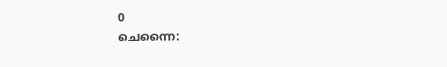0
ചെന്നൈ: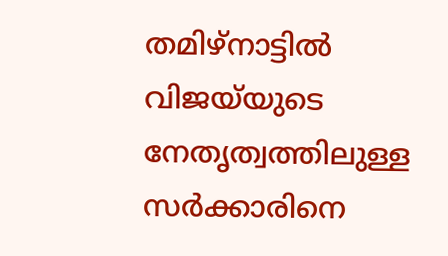തമിഴ്നാട്ടിൽ വിജയ്‌യുടെ നേതൃത്വത്തിലുള്ള സർക്കാരിനെ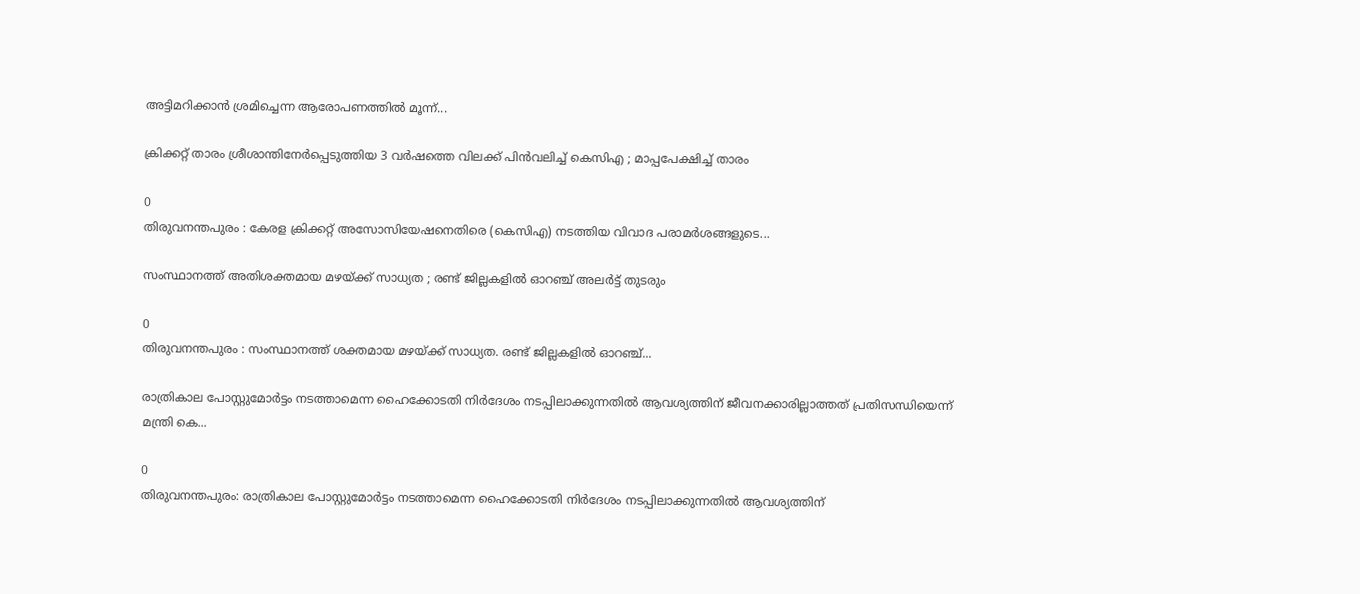അട്ടിമറിക്കാൻ ശ്രമിച്ചെന്ന ആരോപണത്തിൽ മൂന്ന്...

ക്രിക്കറ്റ് താരം ശ്രീശാന്തിനേര്‍പ്പെടുത്തിയ 3 വര്‍ഷത്തെ വിലക്ക് പിൻവലിച്ച് കെസിഎ ; മാപ്പപേക്ഷിച്ച് താരം

0
തിരുവനന്തപുരം : കേരള ക്രിക്കറ്റ് അസോസിയേഷനെതിരെ (കെസിഎ) നടത്തിയ വിവാദ പരാമർശങ്ങളുടെ...

സംസ്ഥാനത്ത് അതിശക്തമായ മഴയ്ക്ക് സാധ്യത ; രണ്ട് ജില്ലകളില്‍ ഓറഞ്ച് അലര്‍ട്ട് തുടരും

0
തിരുവനന്തപുരം : സംസ്ഥാനത്ത് ശക്തമായ മഴയ്ക്ക് സാധ്യത. രണ്ട് ജില്ലകളിൽ ഓറഞ്ച്...

രാത്രികാല പോസ്റ്റുമോർട്ടം നടത്താമെന്ന ഹൈക്കോടതി നിർദേശം നടപ്പിലാക്കുന്നതിൽ ആവശ്യത്തിന് ജീവനക്കാരില്ലാത്തത് പ്രതിസന്ധിയെന്ന് മന്ത്രി കെ...

0
തിരുവനന്തപുരം: രാത്രികാല പോസ്റ്റുമോർട്ടം നടത്താമെന്ന ഹൈക്കോടതി നിർദേശം നടപ്പിലാക്കുന്നതിൽ ആവശ്യത്തിന്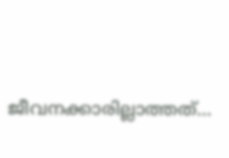ജീവനക്കാരില്ലാത്തത്...